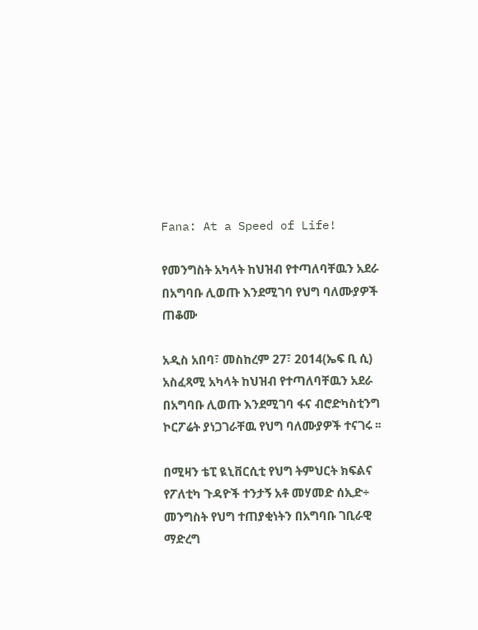Fana: At a Speed of Life!

የመንግስት አካላት ከህዝብ የተጣለባቸዉን አደራ በአግባቡ ሊወጡ እንደሚገባ የህግ ባለሙያዎች ጠቆሙ

አዲስ አበባ፣ መስከረም 27፣ 2014(ኤፍ ቢ ሲ) አስፈጻሚ አካላት ከህዝብ የተጣለባቸዉን አደራ በአግባቡ ሊወጡ እንደሚገባ ፋና ብሮድካስቲንግ ኮርፖሬት ያነጋገራቸዉ የህግ ባለሙያዎች ተናገሩ ፡፡

በሚዛን ቴፒ ዪኒቨርሲቲ የህግ ትምህርት ክፍልና የፖለቲካ ጉዳዮች ተንታኝ አቶ መሃመድ ሰኢድ÷ መንግስት የህግ ተጠያቂነትን በአግባቡ ገቢራዊ ማድረግ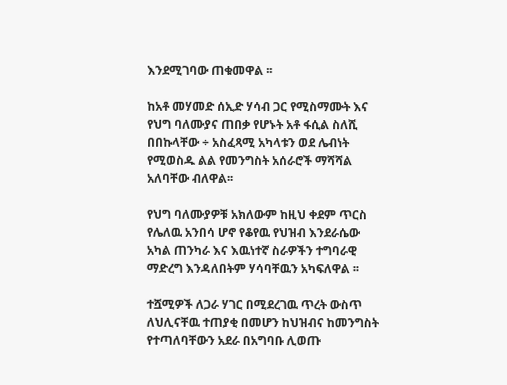እንደሚገባው ጠቁመዋል ፡፡

ከአቶ መሃመድ ሰኢድ ሃሳብ ጋር የሚስማሙት እና የህግ ባለሙያና ጠበቃ የሆኑት አቶ ፋሲል ስለሺ በበኩላቸው ÷ አስፈጻሚ አካላቱን ወደ ሌብነት የሚወስዱ ልል የመንግስት አሰራሮች ማሻሻል አለባቸው ብለዋል፡፡

የህግ ባለሙያዎቹ አክለውም ከዚህ ቀደም ጥርስ የሌለዉ አንበሳ ሆኖ የቆየዉ የህዝብ እንደራሴው አካል ጠንካራ እና እዉነተኛ ስራዎችን ተግባራዊ ማድረግ እንዳለበትም ሃሳባቸዉን አካፍለዋል ፡፡

ተሿሚዎች ለጋራ ሃገር በሚደረገዉ ጥረት ውስጥ ለህሊናቸዉ ተጠያቂ በመሆን ከህዝብና ከመንግስት የተጣለባቸውን አደራ በአግባቡ ሊወጡ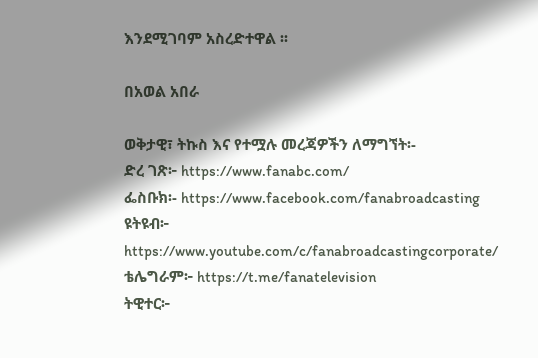እንደሚገባም አስረድተዋል ፡፡

በአወል አበራ

ወቅታዊ፣ ትኩስ እና የተሟሉ መረጃዎችን ለማግኘት፡-
ድረ ገጽ፦ https://www.fanabc.com/
ፌስቡክ፡- https://www.facebook.com/fanabroadcasting
ዩትዩብ፦ https://www.youtube.com/c/fanabroadcastingcorporate/
ቴሌግራም፦ https://t.me/fanatelevision
ትዊተር፦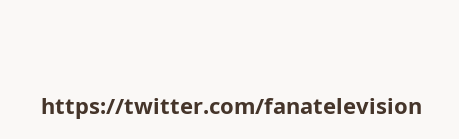https://twitter.com/fanatelevision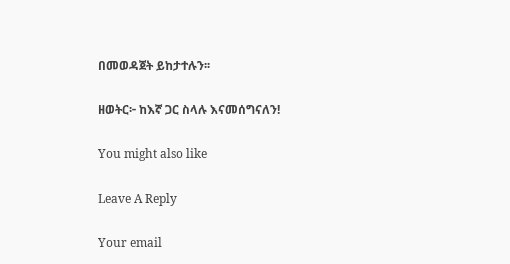በመወዳጀት ይከታተሉን፡፡

ዘወትር፦ ከእኛ ጋር ስላሉ እናመሰግናለን!

You might also like

Leave A Reply

Your email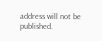address will not be published.